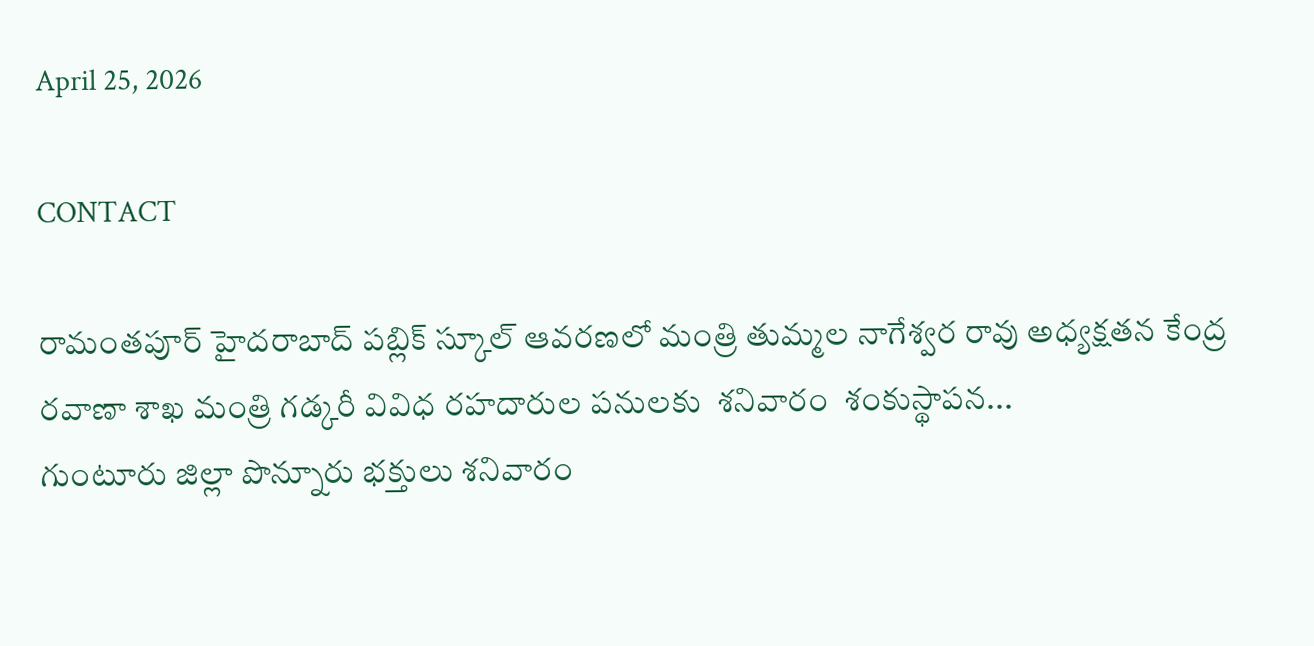April 25, 2026

CONTACT

రామంతపూర్ హైదరాబాద్ పబ్లిక్ స్కూల్ ఆవరణలో మంత్రి తుమ్మల నాగేశ్వర రావు అధ్యక్షతన కేంద్ర రవాణా శాఖ మంత్రి గడ్కరీ వివిధ రహదారుల పనులకు  శనివారం  శంకుస్థాపన...
గుంటూరు జిల్లా పొన్నూరు భక్తులు శనివారం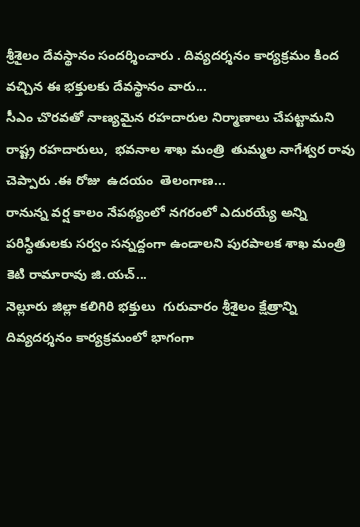శ్రీశైలం దేవస్థానం సందర్శించారు . దివ్యదర్శనం కార్యక్రమం కింద వచ్చిన ఈ భక్తులకు దేవస్థానం వారు...
సీఎం చొరవతో నాణ్యమైన రహదారుల నిర్మాణాలు చేపట్టామని రాష్ట్ర రహదారులు,  భవనాల శాఖ మంత్రి  తుమ్మల నాగేశ్వర రావు చెప్పారు .ఈ రోజు  ఉదయం  తెలంగాణ...
రానున్న వర్ష కాలం నేపథ్యంలో నగరంలో ఎదురయ్యే అన్ని పరిస్ధితులకు సర్వం సన్నద్దంగా ఉండాలని పురపాలక శాఖ మంత్రి కెటి రామారావు జి.యచ్...
నెల్లూరు జిల్లా కలిగిరి భక్తులు  గురువారం శ్రీశైలం క్షేత్రాన్ని దివ్యదర్శనం కార్యక్రమంలో భాగంగా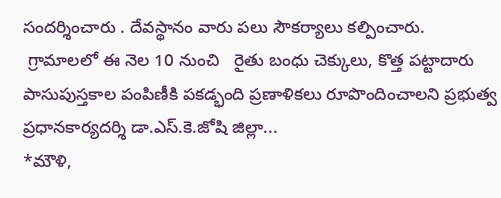సందర్శించారు . దేవస్థానం వారు పలు సౌకర్యాలు కల్పించారు.
 గ్రామాలలో ఈ నెల 10 నుంచి   రైతు బంధు చెక్కులు, కొత్త పట్టాదారు పాసుపుస్తకాల పంపిణీకి పకడ్భంది ప్రణాళికలు రూపొందించాలని ప్రభుత్వ ప్రధానకార్యదర్శి డా.ఎస్.కె.జోషి జిల్లా...
*మౌళి,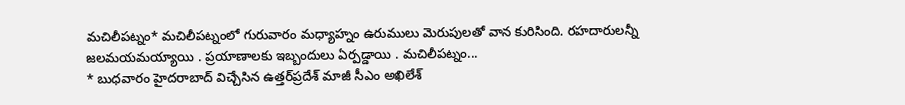మచిలీపట్నం* మచిలీపట్నంలో గురువారం మధ్యాహ్నం ఉరుములు మెరుపులతో వాన కురిసింది. రహదారులన్నీ జలమయమయ్యాయి . ప్రయాణాలకు ఇబ్బందులు ఏర్పడ్డాయి . మచిలీపట్నం...
* బుధవారం హైదరాబాద్‌ విచ్చేసిన ఉత్తర్‌ప్రదేశ్‌ మాజీ సీఎం అఖిలేశ్‌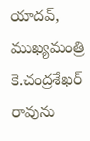యాదవ్‌, ముఖ్యమంత్రి కె.చంద్రశేఖర్ రావును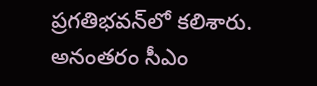ప్రగతిభవన్‌లో కలిశారు. అనంతరం సీఎం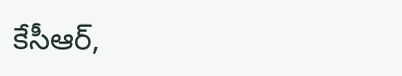కేసీఆర్‌,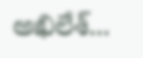అఖిలేశ్‌...